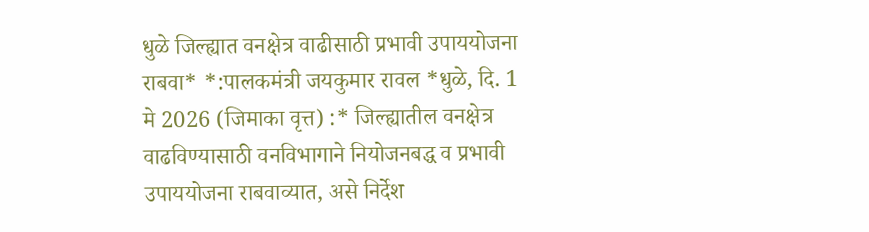धुळे जिल्ह्यात वनक्षेत्र वाढीसाठी प्रभावी उपाययोजना राबवा* *:पालकमंत्री जयकुमार रावल *धुळे, दि. 1 मे 2026 (जिमाका वृत्त) :* जिल्ह्यातील वनक्षेत्र वाढविण्यासाठी वनविभागाने नियोजनबद्ध व प्रभावी उपाययोजना राबवाव्यात, असे निर्देश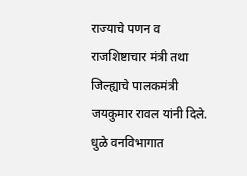राज्याचे पणन व राजशिष्टाचार मंत्री तथा जिल्ह्याचे पालकमंत्री जयकुमार रावल यांनी दिले. धुळे वनविभागात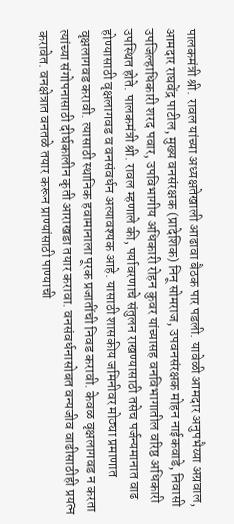पालकमंत्री श्री. रावल यांच्या अध्यक्षतेखाली आढावा बैठक पार पडली. यावेळी आमदार अनुपभैय्या अग्रवाल, आमदार राघवेंद्र पाटील, मुख्य वनसंरक्षक (प्रादेशिक) निनू सोमराज, उपवनसंरक्षक मोहन नाईकवाडे, निवासी उपजिल्हाधिकारी शरद पवार, उपविभागीय अधिकारी रोहन कुवर यांच्यासह वनविभागातील वरिष्ठ अधिकारी उपस्थित होते. पालकमंत्री श्री. रावल म्हणाले की, पर्यावरणाचे संतुलन राखण्यासाठी तसेच पर्जन्यमानात वाढ होण्यासाठी वृक्षलागवड व वनसंवर्धन अत्यावश्यक आहे. यासाठी शासकीय जमिनीवर मोठ्या प्रमाणात वृक्षलागवड करावी. त्यासाठी स्थानिक हवामानाला पूरक प्रजातींची निवड करावी. केवळ वृक्षलागवड न करता त्यांच्या संगोपनासाठी दीर्घकालीन कृती आराखडा तयार करावा. वनसंवर्धनासोबत वन्यजीव वाढीसाठीही प्रयत्न करावेत. वनक्षेत्रात वनतळे तयार करून प्राण्यांसाठी पाण्याची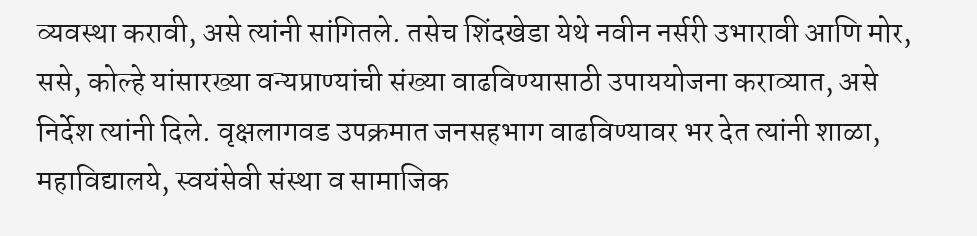व्यवस्था करावी, असे त्यांनी सांगितले. तसेच शिंदखेडा येथे नवीन नर्सरी उभारावी आणि मोर, ससे, कोल्हे यांसारख्या वन्यप्राण्यांची संख्या वाढविण्यासाठी उपाययोजना कराव्यात, असे निर्देश त्यांनी दिले. वृक्षलागवड उपक्रमात जनसहभाग वाढविण्यावर भर देत त्यांनी शाळा, महाविद्यालये, स्वयंसेवी संस्था व सामाजिक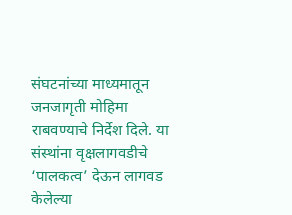संघटनांच्या माध्यमातून जनजागृती मोहिमा राबवण्याचे निर्देश दिले. या संस्थांना वृक्षलागवडीचे ‘पालकत्व’ देऊन लागवड केलेल्या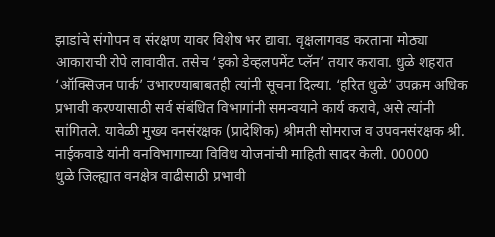झाडांचे संगोपन व संरक्षण यावर विशेष भर द्यावा. वृक्षलागवड करताना मोठ्या आकाराची रोपे लावावीत. तसेच ‘इको डेव्हलपमेंट प्लॅन’ तयार करावा. धुळे शहरात ‘ऑक्सिजन पार्क’ उभारण्याबाबतही त्यांनी सूचना दिल्या. ‘हरित धुळे’ उपक्रम अधिक प्रभावी करण्यासाठी सर्व संबंधित विभागांनी समन्वयाने कार्य करावे, असे त्यांनी सांगितले. यावेळी मुख्य वनसंरक्षक (प्रादेशिक) श्रीमती सोमराज व उपवनसंरक्षक श्री. नाईकवाडे यांनी वनविभागाच्या विविध योजनांची माहिती सादर केली. 00000
धुळे जिल्ह्यात वनक्षेत्र वाढीसाठी प्रभावी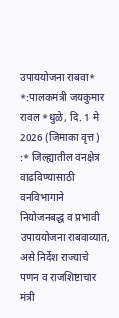उपाययोजना राबवा* *:पालकमंत्री जयकुमार रावल *धुळे, दि. 1 मे 2026 (जिमाका वृत्त) :* जिल्ह्यातील वनक्षेत्र वाढविण्यासाठी वनविभागाने नियोजनबद्ध व प्रभावी उपाययोजना राबवाव्यात, असे निर्देश राज्याचे पणन व राजशिष्टाचार मंत्री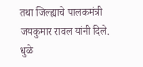तथा जिल्ह्याचे पालकमंत्री जयकुमार रावल यांनी दिले. धुळे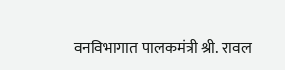वनविभागात पालकमंत्री श्री. रावल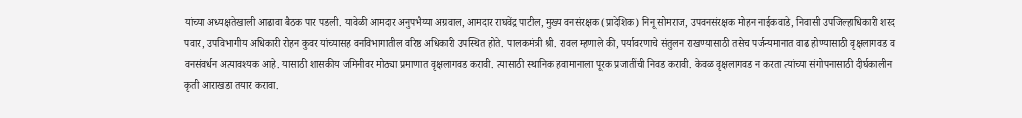यांच्या अध्यक्षतेखाली आढावा बैठक पार पडली. यावेळी आमदार अनुपभैय्या अग्रवाल, आमदार राघवेंद्र पाटील, मुख्य वनसंरक्षक (प्रादेशिक) निनू सोमराज, उपवनसंरक्षक मोहन नाईकवाडे, निवासी उपजिल्हाधिकारी शरद पवार, उपविभागीय अधिकारी रोहन कुवर यांच्यासह वनविभागातील वरिष्ठ अधिकारी उपस्थित होते. पालकमंत्री श्री. रावल म्हणाले की, पर्यावरणाचे संतुलन राखण्यासाठी तसेच पर्जन्यमानात वाढ होण्यासाठी वृक्षलागवड व वनसंवर्धन अत्यावश्यक आहे. यासाठी शासकीय जमिनीवर मोठ्या प्रमाणात वृक्षलागवड करावी. त्यासाठी स्थानिक हवामानाला पूरक प्रजातींची निवड करावी. केवळ वृक्षलागवड न करता त्यांच्या संगोपनासाठी दीर्घकालीन कृती आराखडा तयार करावा.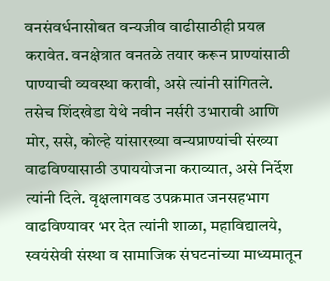वनसंवर्धनासोबत वन्यजीव वाढीसाठीही प्रयत्न करावेत. वनक्षेत्रात वनतळे तयार करून प्राण्यांसाठी पाण्याची व्यवस्था करावी, असे त्यांनी सांगितले. तसेच शिंदखेडा येथे नवीन नर्सरी उभारावी आणि मोर, ससे, कोल्हे यांसारख्या वन्यप्राण्यांची संख्या वाढविण्यासाठी उपाययोजना कराव्यात, असे निर्देश त्यांनी दिले. वृक्षलागवड उपक्रमात जनसहभाग वाढविण्यावर भर देत त्यांनी शाळा, महाविद्यालये, स्वयंसेवी संस्था व सामाजिक संघटनांच्या माध्यमातून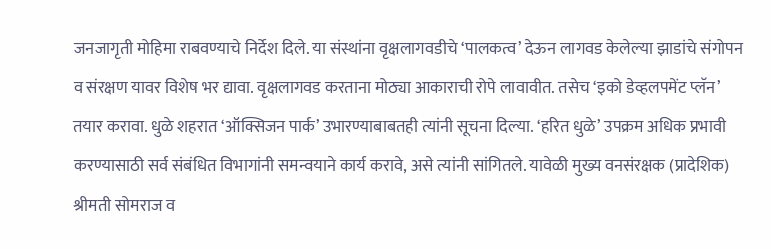जनजागृती मोहिमा राबवण्याचे निर्देश दिले. या संस्थांना वृक्षलागवडीचे ‘पालकत्व’ देऊन लागवड केलेल्या झाडांचे संगोपन व संरक्षण यावर विशेष भर द्यावा. वृक्षलागवड करताना मोठ्या आकाराची रोपे लावावीत. तसेच ‘इको डेव्हलपमेंट प्लॅन’ तयार करावा. धुळे शहरात ‘ऑक्सिजन पार्क’ उभारण्याबाबतही त्यांनी सूचना दिल्या. ‘हरित धुळे’ उपक्रम अधिक प्रभावी करण्यासाठी सर्व संबंधित विभागांनी समन्वयाने कार्य करावे, असे त्यांनी सांगितले. यावेळी मुख्य वनसंरक्षक (प्रादेशिक) श्रीमती सोमराज व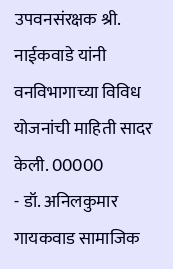उपवनसंरक्षक श्री. नाईकवाडे यांनी वनविभागाच्या विविध योजनांची माहिती सादर केली. 00000
- डॉ. अनिलकुमार गायकवाड सामाजिक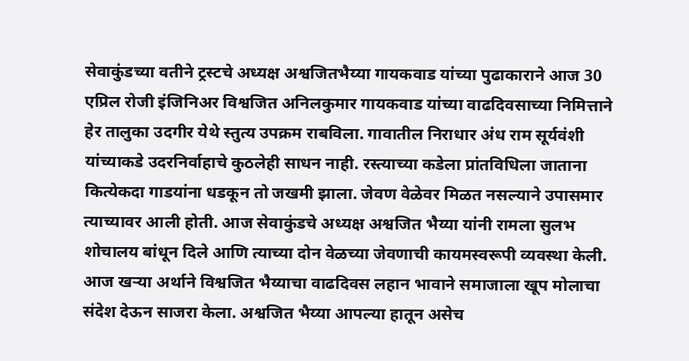सेवाकुंडच्या वतीने ट्रस्टचे अध्यक्ष अश्वजितभैय्या गायकवाड यांच्या पुढाकाराने आज 30 एप्रिल रोजी इंजिनिअर विश्वजित अनिलकुमार गायकवाड यांच्या वाढदिवसाच्या निमित्ताने हेर तालुका उदगीर येथे स्तुत्य उपक्रम राबविला. गावातील निराधार अंध राम सूर्यवंशी यांच्याकडे उदरनिर्वाहाचे कुठलेही साधन नाही. रस्त्याच्या कडेला प्रांतविधिला जाताना कित्येकदा गाडयांना धडकून तो जखमी झाला. जेवण वेळेवर मिळत नसल्याने उपासमार त्याच्यावर आली होती. आज सेवाकुंडचे अध्यक्ष अश्वजित भैय्या यांनी रामला सुलभ शोचालय बांधून दिले आणि त्याच्या दोन वेळच्या जेवणाची कायमस्वरूपी व्यवस्था केली. आज खऱ्या अर्थाने विश्वजित भैय्याचा वाढदिवस लहान भावाने समाजाला खूप मोलाचा संदेश देऊन साजरा केला. अश्वजित भैय्या आपल्या हातून असेच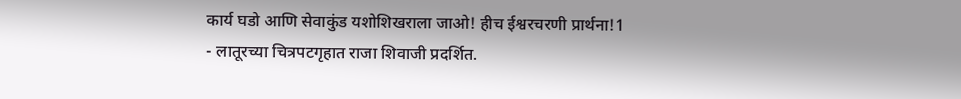कार्य घडो आणि सेवाकुंड यशोशिखराला जाओ! हीच ईश्वरचरणी प्रार्थना!1
- लातूरच्या चित्रपटगृहात राजा शिवाजी प्रदर्शित.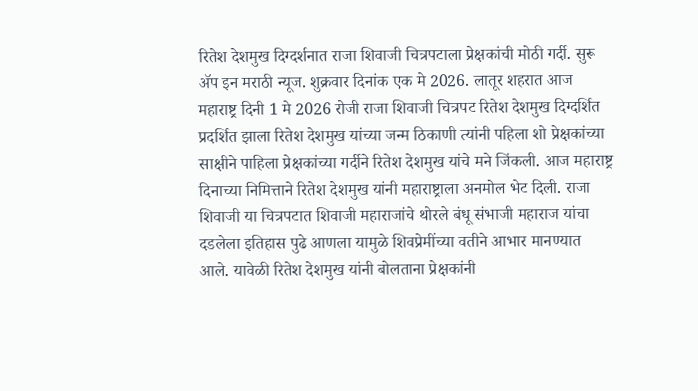रितेश देशमुख दिग्दर्शनात राजा शिवाजी चित्रपटाला प्रेक्षकांची मोठी गर्दी. सुरू ॲप इन मराठी न्यूज. शुक्रवार दिनांक एक मे 2026. लातूर शहरात आज महाराष्ट्र दिनी 1 मे 2026 रोजी राजा शिवाजी चित्रपट रितेश देशमुख दिग्दर्शित प्रदर्शित झाला रितेश देशमुख यांच्या जन्म ठिकाणी त्यांनी पहिला शो प्रेक्षकांच्या साक्षीने पाहिला प्रेक्षकांच्या गर्दीने रितेश देशमुख यांचे मने जिंकली. आज महाराष्ट्र दिनाच्या निमित्ताने रितेश देशमुख यांनी महाराष्ट्राला अनमोल भेट दिली. राजा शिवाजी या चित्रपटात शिवाजी महाराजांचे थोरले बंधू संभाजी महाराज यांचा दडलेला इतिहास पुढे आणला यामुळे शिवप्रेमींच्या वतीने आभार मानण्यात आले. यावेळी रितेश देशमुख यांनी बोलताना प्रेक्षकांनी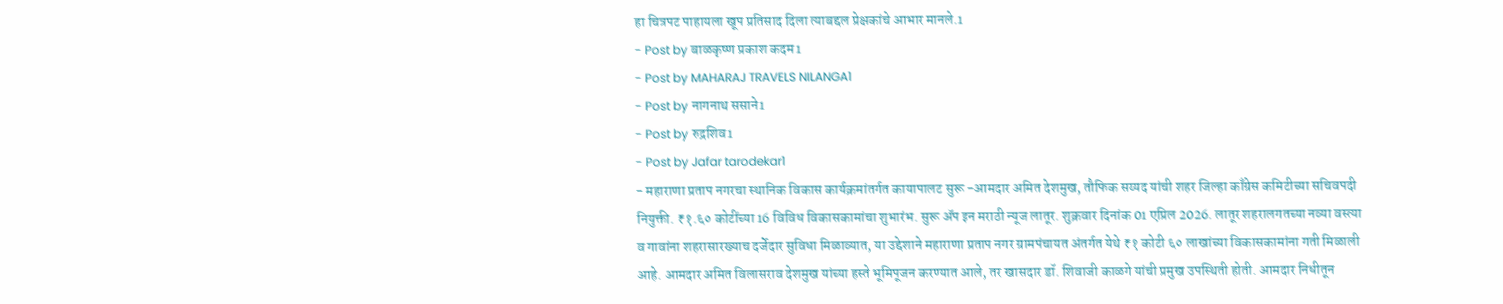हा चित्रपट पाहायला खूप प्रतिसाद दिला त्याबद्दल प्रेक्षकांचे आभार मानले.1
- Post by बाळकृष्ण प्रकाश कदम1
- Post by MAHARAJ TRAVELS NILANGA1
- Post by नागनाथ ससाने1
- Post by रुद्रशिव1
- Post by Jafar tarodekar1
- महाराणा प्रताप नगरचा स्थानिक विकास कार्यक्रमांतर्गत कायापालट सुरू -आमदार अमित देशमुख, तौफिक सय्यद यांची शहर जिल्हा काँग्रेस कमिटीच्या सचिवपदी नियुक्ती. ₹१.६० कोटींच्या 16 विविध विकासकामांचा शुभारंभ. सुरू ॲप इन मराठी न्यूज लातूर. शुक्रवार दिनांक 01 एप्रिल 2026. लातूर शहरालगतच्या नव्या वस्त्या व गावांना शहरासारख्याच दर्जेदार सुविधा मिळाव्यात, या उद्देशाने महाराणा प्रताप नगर ग्रामपंचायत अंतर्गत येथे ₹१ कोटी ६० लाखांच्या विकासकामांना गती मिळाली आहे. आमदार अमित विलासराव देशमुख यांच्या हस्ते भूमिपूजन करण्यात आले, तर खासदार डॉ. शिवाजी काळगे यांची प्रमुख उपस्थिती होती. आमदार निधीतून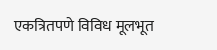एकत्रितपणे विविध मूलभूत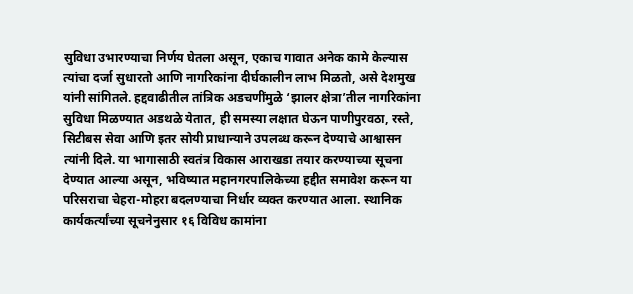सुविधा उभारण्याचा निर्णय घेतला असून, एकाच गावात अनेक कामे केल्यास त्यांचा दर्जा सुधारतो आणि नागरिकांना दीर्घकालीन लाभ मिळतो, असे देशमुख यांनी सांगितले. हद्दवाढीतील तांत्रिक अडचणींमुळे ‘झालर क्षेत्रा’तील नागरिकांना सुविधा मिळण्यात अडथळे येतात, ही समस्या लक्षात घेऊन पाणीपुरवठा, रस्ते, सिटीबस सेवा आणि इतर सोयी प्राधान्याने उपलब्ध करून देण्याचे आश्वासन त्यांनी दिले. या भागासाठी स्वतंत्र विकास आराखडा तयार करण्याच्या सूचना देण्यात आल्या असून, भविष्यात महानगरपालिकेच्या हद्दीत समावेश करून या परिसराचा चेहरा-मोहरा बदलण्याचा निर्धार व्यक्त करण्यात आला. स्थानिक कार्यकर्त्यांच्या सूचनेनुसार १६ विविध कामांना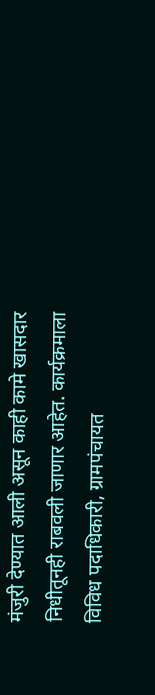मंजुरी देण्यात आली असून काही कामे खासदार निधीतूनही राबवली जाणार आहेत. कार्यक्रमाला विविध पदाधिकारी, ग्रामपंचायत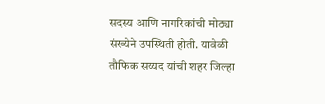सदस्य आणि नागरिकांची मोठ्या संख्येने उपस्थिती होती. यावेळी तौफिक सय्यद यांची शहर जिल्हा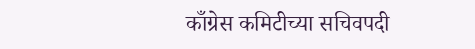काँग्रेस कमिटीच्या सचिवपदी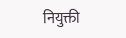नियुक्ती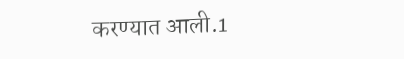करण्यात आली.1